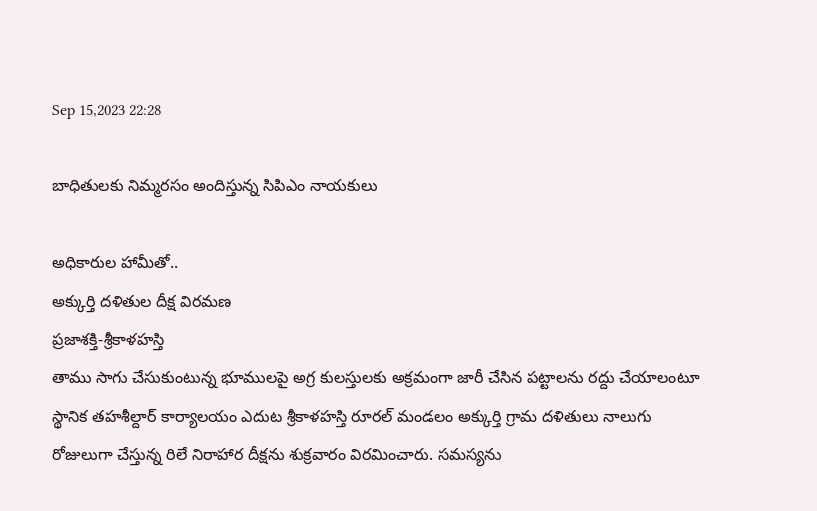Sep 15,2023 22:28

బాధితులకు నిమ్మరసం అందిస్తున్న సిపిఎం నాయకులు

అధికారుల హామీతో..
అక్కుర్తి దళితుల దీక్ష విరమణ
ప్రజాశక్తి-శ్రీకాళహస్తి
తాము సాగు చేసుకుంటున్న భూములపై అగ్ర కులస్తులకు అక్రమంగా జారీ చేసిన పట్టాలను రద్దు చేయాలంటూ స్థానిక తహశీల్దార్‌ కార్యాలయం ఎదుట శ్రీకాళహస్తి రూరల్‌ మండలం అక్కుర్తి గ్రామ దళితులు నాలుగు రోజులుగా చేస్తున్న రిలే నిరాహార దీక్షను శుక్రవారం విరమించారు. సమస్యను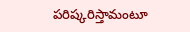పరిష్కరిస్తామంటూ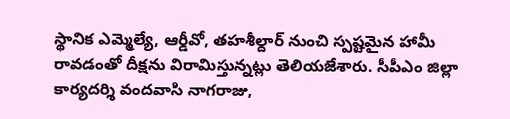స్థానిక ఎమ్మెల్యే, ఆర్డీవో, తహశీల్దార్‌ నుంచి స్పష్టమైన హామీ రావడంతో దీక్షను విరామిస్తున్నట్లు తెలియజేశారు. సీపీఎం జిల్లా కార్యదర్శి వందవాసి నాగరాజు,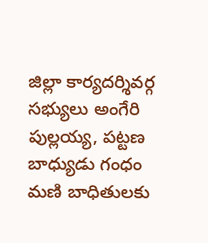జిల్లా కార్యదర్శివర్గ సభ్యులు అంగేరి పుల్లయ్య, పట్టణ బాధ్యుడు గంధం మణి బాధితులకు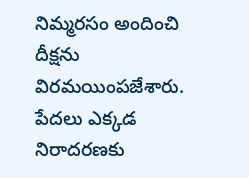నిమ్మరసం అందించి దీక్షను విరమయింపజేశారు. పేదలు ఎక్కడ నిరాదరణకు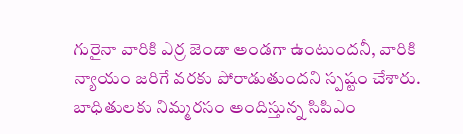గురైనా వారికి ఎర్ర జెండా అండగా ఉంటుందనీ, వారికి న్యాయం జరిగే వరకు పోరాడుతుందని స్పష్టం చేశారు.
బాధితులకు నిమ్మరసం అందిస్తున్న సిపిఎం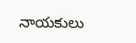నాయకులు